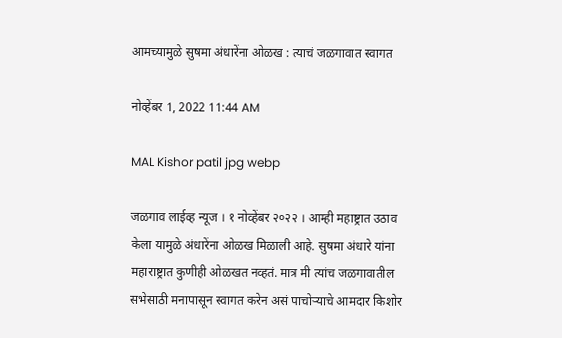आमच्यामुळे सुषमा अंधारेंना ओळख : त्याचं जळगावात स्वागत

नोव्हेंबर 1, 2022 11:44 AM

MAL Kishor patil jpg webp

जळगाव लाईव्ह न्यूज । १ नोव्हेंबर २०२२ । आम्ही महाष्ट्रात उठाव केला यामुळे अंधारेंना ओळख मिळाली आहे. सुषमा अंधारे यांना महाराष्ट्रात कुणीही ओळखत नव्हतं. मात्र मी त्यांच जळगावातील सभेसाठी मनापासून स्वागत करेन असं पाचोऱ्याचे आमदार किशोर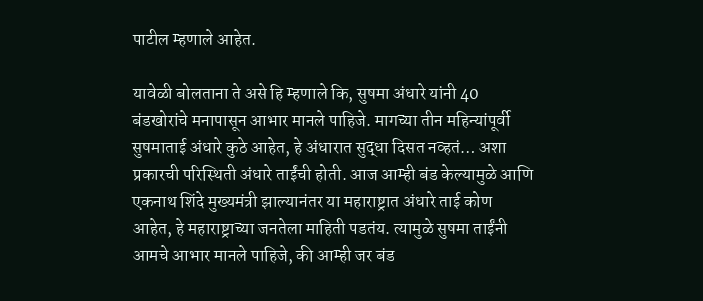पाटील म्हणाले आहेत.

यावेळी बोलताना ते असे हि म्हणाले कि, सुषमा अंधारे यांनी 40 बंडखोरांचे मनापासून आभार मानले पाहिजे. मागच्या तीन महिन्यांपूर्वी सुषमाताई अंधारे कुठे आहेत, हे अंधारात सुद्धा दिसत नव्हतं… अशा प्रकारची परिस्थिती अंधारे ताईंची होती. आज आम्ही बंड केल्यामुळे आणि एकनाथ शिंदे मुख्यमंत्री झाल्यानंतर या महाराष्ट्रात अंधारे ताई कोण आहेत, हे महाराष्ट्राच्या जनतेला माहिती पडतंय. त्यामुळे सुषमा ताईंनी आमचे आभार मानले पाहिजे, की आम्ही जर बंड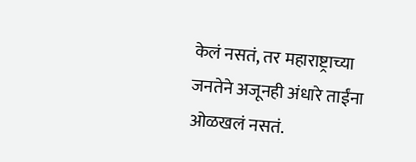केलं नसतं, तर महाराष्ट्राच्या जनतेने अजूनही अंधारे ताईंना ओळखलं नसतं.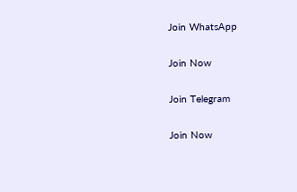Join WhatsApp

Join Now

Join Telegram

Join Now